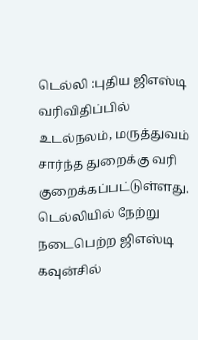டெல்லி :புதிய ஜிஎஸ்டி வரிவிதிப்பில் உடல்நலம், மருத்துவம் சார்ந்த துறைக்கு வரி குறைக்கப்பட்டுள்ளது. டெல்லியில் நேற்று நடைபெற்ற ஜிஎஸ்டி கவுன்சில்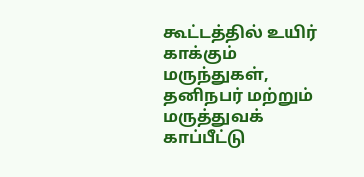கூட்டத்தில் உயிர் காக்கும் மருந்துகள், தனிநபர் மற்றும் மருத்துவக் காப்பீட்டு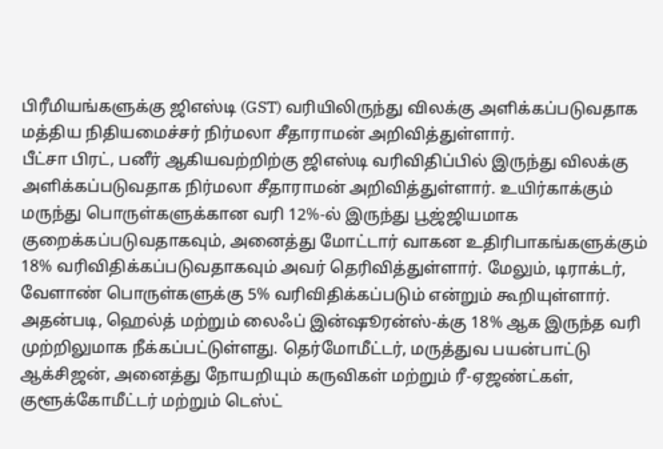பிரீமியங்களுக்கு ஜிஎஸ்டி (GST) வரியிலிருந்து விலக்கு அளிக்கப்படுவதாக மத்திய நிதியமைச்சர் நிர்மலா சீதாராமன் அறிவித்துள்ளார்.
பீட்சா பிரட், பனீர் ஆகியவற்றிற்கு ஜிஎஸ்டி வரிவிதிப்பில் இருந்து விலக்கு அளிக்கப்படுவதாக நிர்மலா சீதாராமன் அறிவித்துள்ளார். உயிர்காக்கும் மருந்து பொருள்களுக்கான வரி 12%-ல் இருந்து பூஜ்ஜியமாக குறைக்கப்படுவதாகவும், அனைத்து மோட்டார் வாகன உதிரிபாகங்களுக்கும் 18% வரிவிதிக்கப்படுவதாகவும் அவர் தெரிவித்துள்ளார். மேலும், டிராக்டர், வேளாண் பொருள்களுக்கு 5% வரிவிதிக்கப்படும் என்றும் கூறியுள்ளார்.
அதன்படி, ஹெல்த் மற்றும் லைஃப் இன்ஷூரன்ஸ்-க்கு 18% ஆக இருந்த வரி முற்றிலுமாக நீக்கப்பட்டுள்ளது. தெர்மோமீட்டர், மருத்துவ பயன்பாட்டு ஆக்சிஜன், அனைத்து நோயறியும் கருவிகள் மற்றும் ரீ-ஏஜண்ட்கள், குளூக்கோமீட்டர் மற்றும் டெஸ்ட்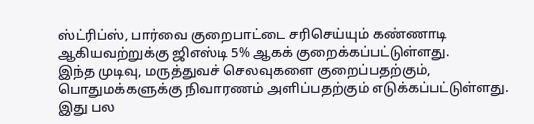ஸ்ட்ரிப்ஸ், பார்வை குறைபாட்டை சரிசெய்யும் கண்ணாடி ஆகியவற்றுக்கு ஜிஎஸ்டி 5% ஆகக் குறைக்கப்பட்டுள்ளது.
இந்த முடிவு, மருத்துவச் செலவுகளை குறைப்பதற்கும், பொதுமக்களுக்கு நிவாரணம் அளிப்பதற்கும் எடுக்கப்பட்டுள்ளது. இது பல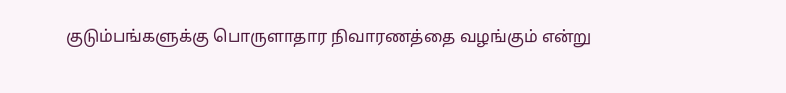குடும்பங்களுக்கு பொருளாதார நிவாரணத்தை வழங்கும் என்று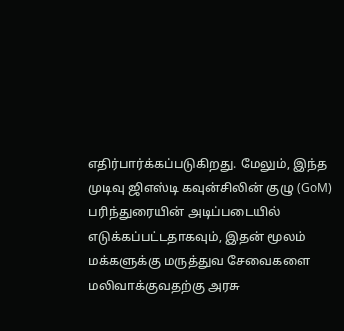எதிர்பார்க்கப்படுகிறது. மேலும், இந்த முடிவு ஜிஎஸ்டி கவுன்சிலின் குழு (GoM) பரிந்துரையின் அடிப்படையில் எடுக்கப்பட்டதாகவும், இதன் மூலம் மக்களுக்கு மருத்துவ சேவைகளை மலிவாக்குவதற்கு அரசு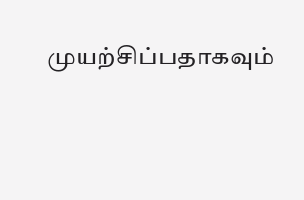முயற்சிப்பதாகவும்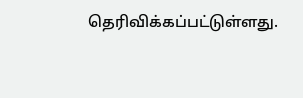தெரிவிக்கப்பட்டுள்ளது.